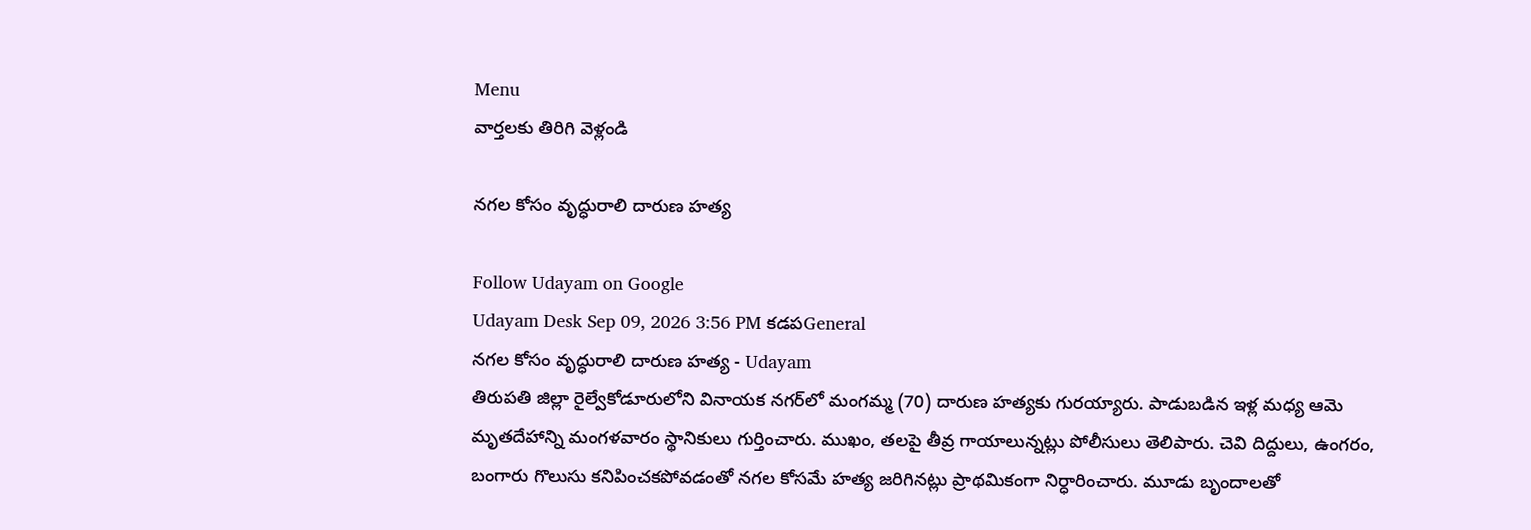Menu
వార్తలకు తిరిగి వెళ్లండి

నగల కోసం వృద్ధురాలి దారుణ హత్య

Follow Udayam on Google
Udayam Desk Sep 09, 2026 3:56 PM కడపGeneral
నగల కోసం వృద్ధురాలి దారుణ హత్య - Udayam
తిరుపతి జిల్లా రైల్వేకోడూరులోని వినాయక నగర్‌లో మంగమ్మ (70) దారుణ హత్యకు గురయ్యారు. పాడుబడిన ఇళ్ల మధ్య ఆమె మృతదేహాన్ని మంగళవారం స్థానికులు గుర్తించారు. ముఖం, తలపై తీవ్ర గాయాలున్నట్లు పోలీసులు తెలిపారు. చెవి దిద్దులు, ఉంగరం, బంగారు గొలుసు కనిపించకపోవడంతో నగల కోసమే హత్య జరిగినట్లు ప్రాథమికంగా నిర్ధారించారు. మూడు బృందాలతో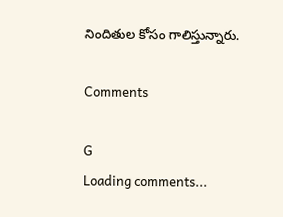నిందితుల కోసం గాలిస్తున్నారు.

Comments

G
Loading comments...